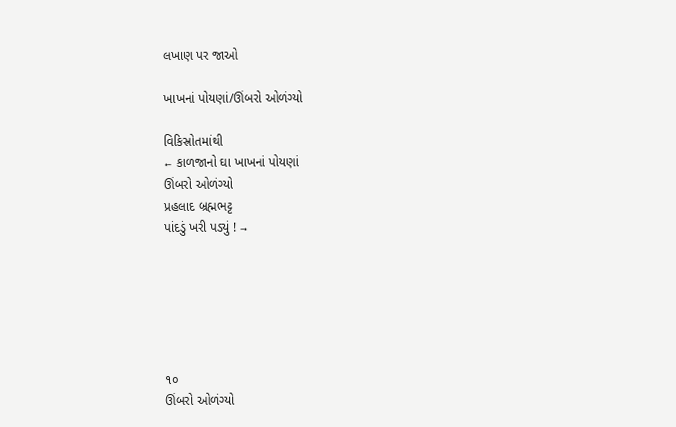લખાણ પર જાઓ

ખાખનાં પોયણાં/ઊંબરો ઓળંગ્યો

વિકિસ્રોતમાંથી
← કાળજાનો ઘા ખાખનાં પોયણાં
ઊંબરો ઓળંગ્યો
પ્રહલાદ બ્રહ્મભટ્ટ
પાંદડું ખરી પડ્યું ! →






૧૦
ઊંબરો ઓળંગ્યો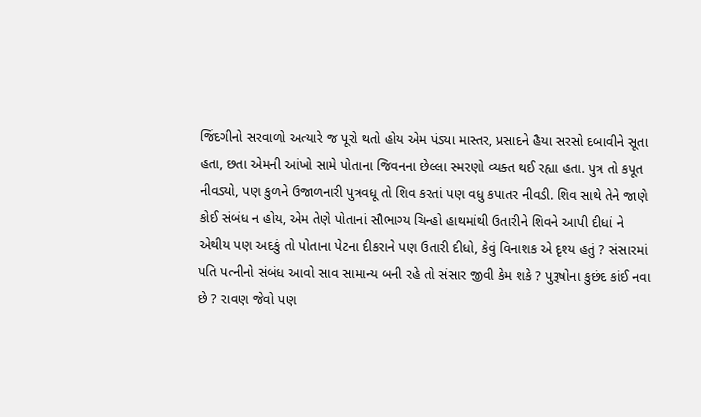જિંદગીનો સરવાળો અત્યારે જ પૂરો થતો હોય એમ પંડ્યા માસ્તર, પ્રસાદને હૈયા સરસો દબાવીને સૂતા હતા, છતા એમની આંખો સામે પોતાના જિવનના છેલ્લા સ્મરણો વ્યક્ત થઈ રહ્યા હતા. પુત્ર તો કપૂત નીવડ્યો, પણ કુળને ઉજાળનારી પુત્રવધૂ તો શિવ કરતાં પણ વધુ કપાતર નીવડી. શિવ સાથે તેને જાણે કોઈ સંબંધ ન હોય, એમ તેણે પોતાનાં સૌભાગ્ય ચિન્હો હાથમાંથી ઉતારીને શિવને આપી દીધાં ને એથીય પણ અદકું તો પોતાના પેટના દીકરાને પણ ઉતારી દીધો, કેવું વિનાશક એ દૃશ્ય હતું ? સંસારમાં પતિ પત્નીનો સંબંધ આવો સાવ સામાન્ય બની રહે તો સંસાર જીવી કેમ શકે ? પુરૂષોના કુછંદ કાંઈ નવા છે ? રાવણ જેવો પણ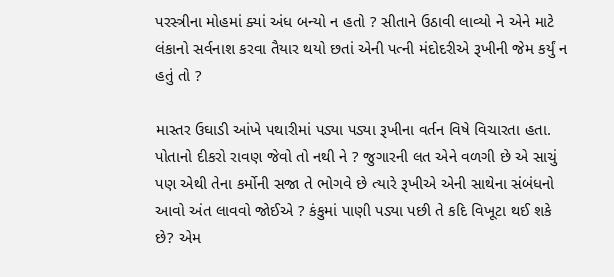પરસ્ત્રીના મોહમાં ક્યાં અંધ બન્યો ન હતો ? સીતાને ઉઠાવી લાવ્યો ને એને માટે લંકાનો સર્વનાશ કરવા તૈયાર થયો છતાં એની પત્ની મંદોદરીએ રૂખીની જેમ કર્યું ન હતું તો ?

માસ્તર ઉઘાડી આંખે પથારીમાં પડ્યા પડ્યા રૂખીના વર્તન વિષે વિચારતા હતા. પોતાનો દીકરો રાવણ જેવો તો નથી ને ? જુગારની લત એને વળગી છે એ સાચું પણ એથી તેના કર્મોની સજા તે ભોગવે છે ત્યારે રૂખીએ એની સાથેના સંબંધનો આવો અંત લાવવો જોઈએ ? કંકુમાં પાણી પડ્યા પછી તે કદિ વિખૂટા થઈ શકે છે? એમ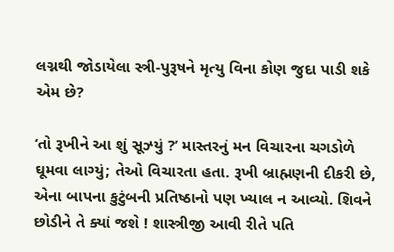લગ્નથી જોડાયેલા સ્ત્રી-પુરૂષને મૃત્યુ વિના કોણ જુદા પાડી શકે એમ છે?

‘તો રૂખીને આ શું સૂઝ્યું ?’ માસ્તરનું મન વિચારના ચગડોળે ઘૂમવા લાગ્યું; તેઓ વિચારતા હતા. રૂખી બ્રાહ્મણની દીકરી છે, એના બાપના કુટુંબની પ્રતિષ્ઠાનો પણ ખ્યાલ ન આવ્યો. શિવને છોડીને તે ક્યાં જશે ! શાસ્ત્રીજી આવી રીતે પતિ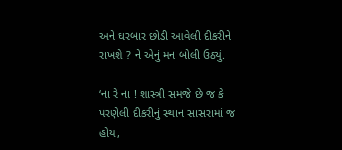અને ઘરબાર છોડી આવેલી દીકરીને રાખશે ? ને એનું મન બોલી ઉઠ્યું.

‘ના રે ના ! શાસ્ત્રી સમજે છે જ કે પરણેલી દીકરીનું સ્થાન સાસરામાં જ હોય,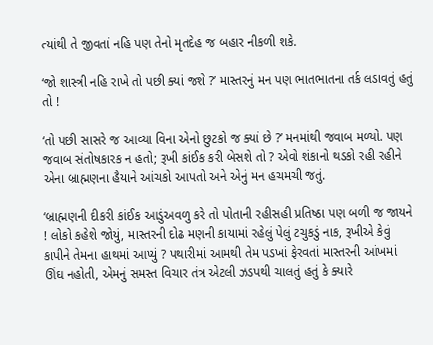ત્યાંથી તે જીવતાં નહિ પણ તેનો મૃતદેહ જ બહાર નીકળી શકે.

‘જો શાસ્ત્રી નહિ રાખે તો પછી ક્યાં જશે ?’ માસ્તરનું મન પણ ભાતભાતના તર્ક લડાવતું હતું તો !

‘તો પછી સાસરે જ આવ્યા વિના એનો છુટકો જ ક્યાં છે ?’ મનમાંથી જવાબ મળ્યો. પણ જવાબ સંતોષકારક ન હતો; રૂખી કાંઈક કરી બેસશે તો ? એવો શંકાનો થડકો રહી રહીને એના બ્રાહ્મણના હૈયાને આંચકો આપતો અને એનું મન હચમચી જતું.

‘બ્રાહ્મણની દીકરી કાંઈક આડુંઅવળુ કરે તો પોતાની રહીસહી પ્રતિષ્ઠા પણ બળી જ જાયને ! લોકો કહેશે જોયું, માસ્તરની દોઢ મણની કાયામાં રહેલું પેલું ટચુકડું નાક, રૂખીએ કેવું કાપીને તેમના હાથમાં આપ્યું ? પથારીમાં આમથી તેમ પડખાં ફેરવતાં માસ્તરની આંખમાં ઊંઘ નહોતી, એમનું સમસ્ત વિચાર તંત્ર એટલી ઝડપથી ચાલતું હતું કે ક્યારે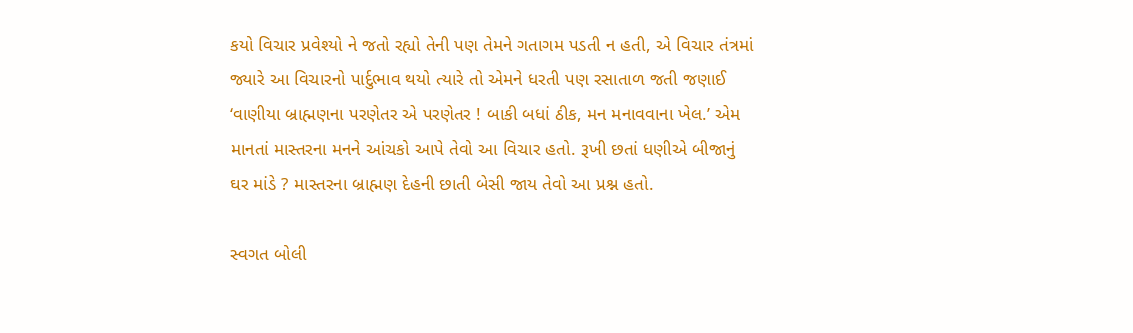કયો વિચાર પ્રવેશ્યો ને જતો રહ્યો તેની પણ તેમને ગતાગમ પડતી ન હતી, એ વિચાર તંત્રમાં જ્યારે આ વિચારનો પાર્દુભાવ થયો ત્યારે તો એમને ધરતી પણ રસાતાળ જતી જણાઈ ‘વાણીયા બ્રાહ્મણના પરણેતર એ પરણેતર ! બાકી બધાં ઠીક, મન મનાવવાના ખેલ.’ એમ માનતાં માસ્તરના મનને આંચકો આપે તેવો આ વિચાર હતો. રૂખી છતાં ધણીએ બીજાનું ઘર માંડે ? માસ્તરના બ્રાહ્મણ દેહની છાતી બેસી જાય તેવો આ પ્રશ્ન હતો.

સ્વગત બોલી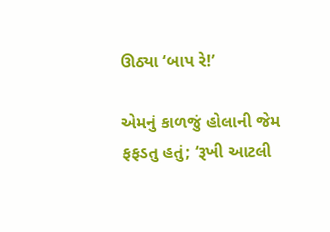ઊઠ્યા ‘બાપ રે!’

એમનું કાળજું હોલાની જેમ ફફડતુ હતું; ‘રૂખી આટલી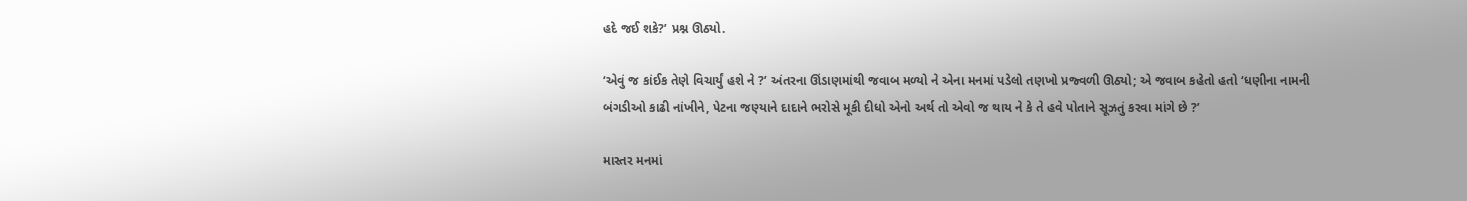હદે જઈ શકે?’ પ્રશ્ન ઊઠ્યો.

‘એવું જ કાંઈક તેણે વિચાર્યું હશે ને ?’ અંતરના ઊંડાણમાંથી જવાબ મળ્યો ને એના મનમાં પડેલો તણખો પ્રજ્વળી ઊઠ્યો; એ જવાબ કહેતો હતો ‘ધણીના નામની બંગડીઓ કાઢી નાંખીને, પેટના જણ્યાને દાદાને ભરોસે મૂકી દીધો એનો અર્થ તો એવો જ થાય ને કે તે હવે પોતાને સૂઝતું કરવા માંગે છે ?’

માસ્તર મનમાં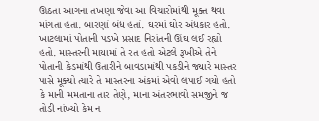ઊઠતા આગના તખણા જેવા આ વિચારોમાંથી મૂક્ત થવા માંગતા હતા. બારણાં બંધ હતાં. ઘરમાં ઘોર અંધકાર હતો. ખાટલામાં પોતાની પડખે પ્રસાદ નિરાંતની ઊંઘ લઈ રહ્યો હતો. માસ્તરની માયામાં તે રત હતો એટલે રૂખીએ તેને પોતાની કેડમાંથી ઉતારીને બાવડામાંથી પકડીને જ્યારે માસ્તર પાસે મૂક્યો ત્યારે તે માસ્તરના અંકમાં એવો લપાઈ ગયો હતો કે માની મમતાના તાર તેણે, માના અંતરભાવો સમજીને જ તોડી નાંખ્યો કેમ ન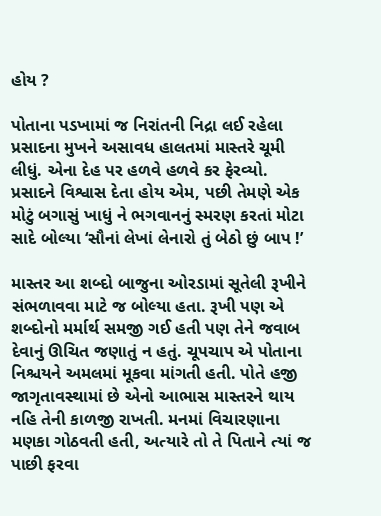હોય ?

પોતાના પડખામાં જ નિરાંતની નિદ્રા લઈ રહેલા પ્રસાદના મુખને અસાવધ હાલતમાં માસ્તરે ચૂમી લીધું. એના દેહ પર હળવે હળવે કર ફેરવ્યો. પ્રસાદને વિશ્વાસ દેતા હોય એમ, પછી તેમણે એક મોટું બગાસું ખાધું ને ભગવાનનું સ્મરણ કરતાં મોટા સાદે બોલ્યા ‘સૌનાં લેખાં લેનારો તું બેઠો છું બાપ !’

માસ્તર આ શબ્દો બાજુના ઓરડામાં સૂતેલી રૂખીને સંભળાવવા માટે જ બોલ્યા હતા. રૂખી પણ એ શબ્દોનો મર્માર્થ સમજી ગઈ હતી પણ તેને જવાબ દેવાનું ઊચિત જણાતું ન હતું. ચૂપચાપ એ પોતાના નિશ્ચયને અમલમાં મૂકવા માંગતી હતી. પોતે હજી જાગૃતાવસ્થામાં છે એનો આભાસ માસ્તરને થાય નહિ તેની કાળજી રાખતી. મનમાં વિચારણાના મણકા ગોઠવતી હતી, અત્યારે તો તે પિતાને ત્યાં જ પાછી ફરવા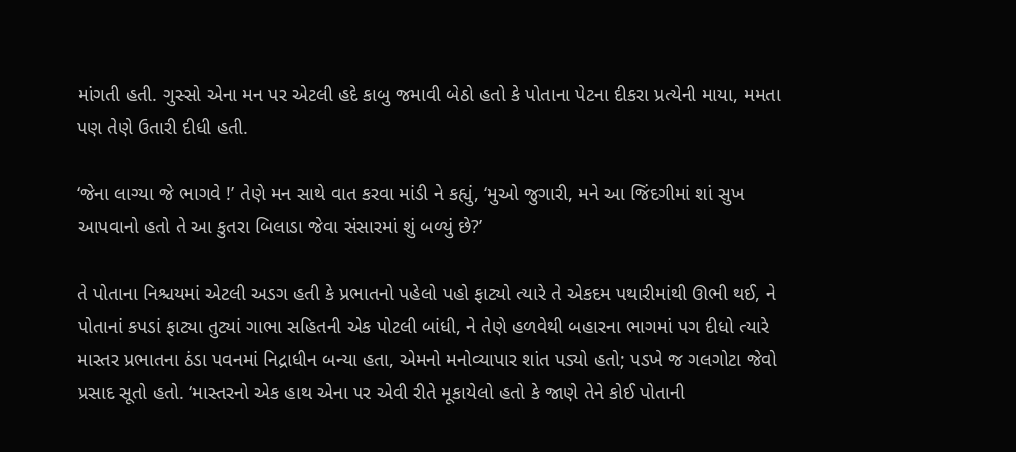માંગતી હતી. ગુસ્સો એના મન પર એટલી હદે કાબુ જમાવી બેઠો હતો કે પોતાના પેટના દીકરા પ્રત્યેની માયા, મમતા પણ તેણે ઉતારી દીધી હતી.

‘જેના લાગ્યા જે ભાગવે !’ તેણે મન સાથે વાત કરવા માંડી ને કહ્યું, ‘મુઓ જુગારી, મને આ જિંદગીમાં શાં સુખ આપવાનો હતો તે આ કુતરા બિલાડા જેવા સંસારમાં શું બળ્યું છે?’

તે પોતાના નિશ્ચયમાં એટલી અડગ હતી કે પ્રભાતનો પહેલો પહો ફાટ્યો ત્યારે તે એકદમ પથારીમાંથી ઊભી થઈ, ને પોતાનાં કપડાં ફાટ્યા તુટ્યાં ગાભા સહિતની એક પોટલી બાંધી, ને તેણે હળવેથી બહારના ભાગમાં પગ દીધો ત્યારે માસ્તર પ્રભાતના ઠંડા પવનમાં નિદ્રાધીન બન્યા હતા, એમનો મનોવ્યાપાર શાંત પડ્યો હતો; પડખે જ ગલગોટા જેવો પ્રસાદ સૂતો હતો. ‘માસ્તરનો એક હાથ એના પર એવી રીતે મૂકાયેલો હતો કે જાણે તેને કોઈ પોતાની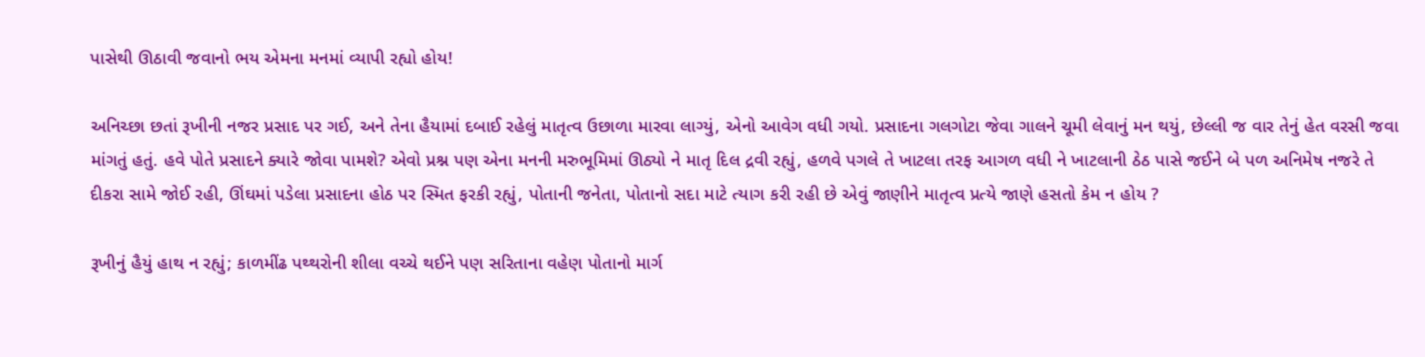પાસેથી ઊઠાવી જવાનો ભય એમના મનમાં વ્યાપી રહ્યો હોય!

અનિચ્છા છતાં રૂખીની નજર પ્રસાદ પર ગઈ, અને તેના હૈયામાં દબાઈ રહેલું માતૃત્વ ઉછાળા મારવા લાગ્યું, એનો આવેગ વધી ગયો. પ્રસાદના ગલગોટા જેવા ગાલને ચૂમી લેવાનું મન થયું, છેલ્લી જ વાર તેનું હેત વરસી જવા માંગતું હતું. હવે પોતે પ્રસાદને ક્યારે જોવા પામશે? એવો પ્રશ્ન પણ એના મનની મરુભૂમિમાં ઊઠ્યો ને માતૃ દિલ દ્રવી રહ્યું, હળવે પગલે તે ખાટલા તરફ આગળ વધી ને ખાટલાની ઠેઠ પાસે જઈને બે પળ અનિમેષ નજરે તે દીકરા સામે જોઈ રહી, ઊંઘમાં પડેલા પ્રસાદના હોઠ પર સ્મિત ફરકી રહ્યું, પોતાની જનેતા, પોતાનો સદા માટે ત્યાગ કરી રહી છે એવું જાણીને માતૃત્વ પ્રત્યે જાણે હસતો કેમ ન હોય ?

રૂખીનું હૈયું હાથ ન રહ્યું; કાળમીંઢ પથ્થરોની શીલા વચ્ચે થઈને પણ સરિતાના વહેણ પોતાનો માર્ગ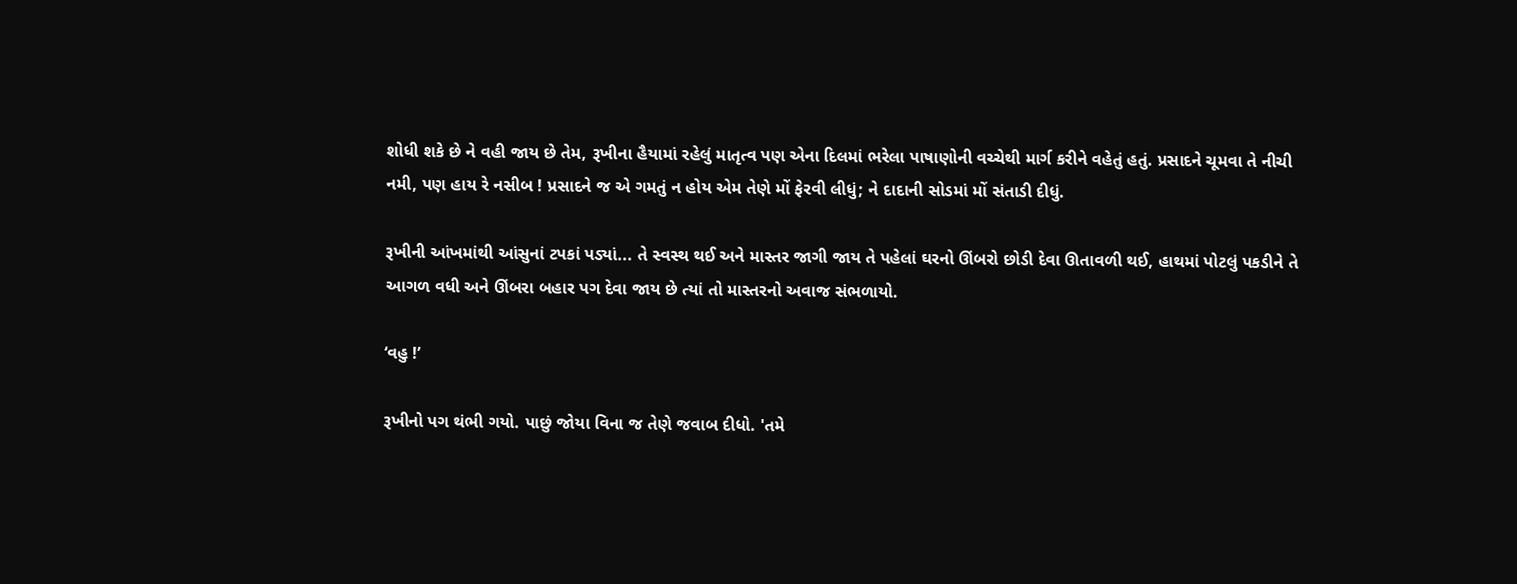શોધી શકે છે ને વહી જાય છે તેમ, રૂખીના હૈયામાં રહેલું માતૃત્વ પણ એના દિલમાં ભરેલા પાષાણોની વચ્ચેથી માર્ગ કરીને વહેતું હતું. પ્રસાદને ચૂમવા તે નીચી નમી, પણ હાય રે નસીબ ! પ્રસાદને જ એ ગમતું ન હોય એમ તેણે મોં ફેરવી લીધું; ને દાદાની સોડમાં મોં સંતાડી દીધું.

રૂખીની આંખમાંથી આંસુનાં ટપકાં પડ્યાં... તે સ્વસ્થ થઈ અને માસ્તર જાગી જાય તે પહેલાં ઘરનો ઊંબરો છોડી દેવા ઊતાવળી થઈ, હાથમાં પોટલું પકડીને તે આગળ વધી અને ઊંબરા બહાર પગ દેવા જાય છે ત્યાં તો માસ્તરનો અવાજ સંભળાયો.

‘વહુ !’

રૂખીનો પગ થંભી ગયો. પાછું જોયા વિના જ તેણે જવાબ દીધો. 'તમે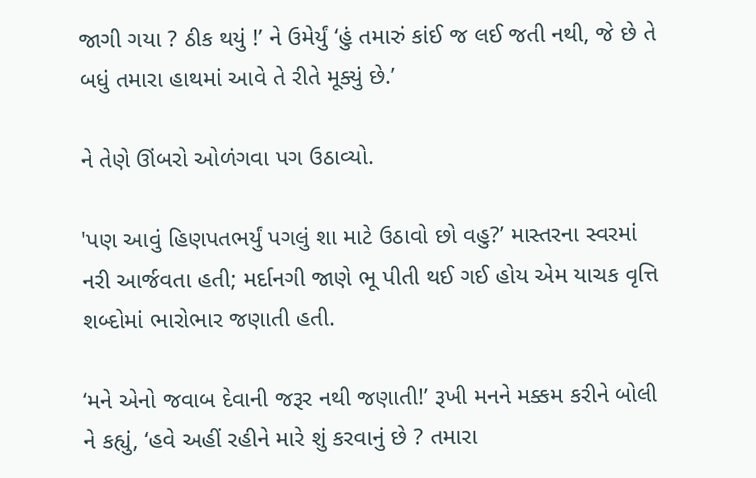જાગી ગયા ? ઠીક થયું !’ ને ઉમેર્યું ‘હું તમારું કાંઈ જ લઈ જતી નથી, જે છે તે બધું તમારા હાથમાં આવે તે રીતે મૂક્યું છે.’

ને તેણે ઊંબરો ઓળંગવા પગ ઉઠાવ્યો.

'પણ આવું હિણપતભર્યું પગલું શા માટે ઉઠાવો છો વહુ?’ માસ્તરના સ્વરમાં નરી આર્જવતા હતી; મર્દાનગી જાણે ભૂ પીતી થઈ ગઈ હોય એમ યાચક વૃત્તિ શબ્દોમાં ભારોભાર જણાતી હતી.

‘મને એનો જવાબ દેવાની જરૂર નથી જણાતી!’ રૂખી મનને મક્કમ કરીને બોલી ને કહ્યું, ‘હવે અહીં રહીને મારે શું કરવાનું છે ? તમારા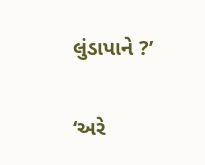લુંડાપાને ?’

‘અરે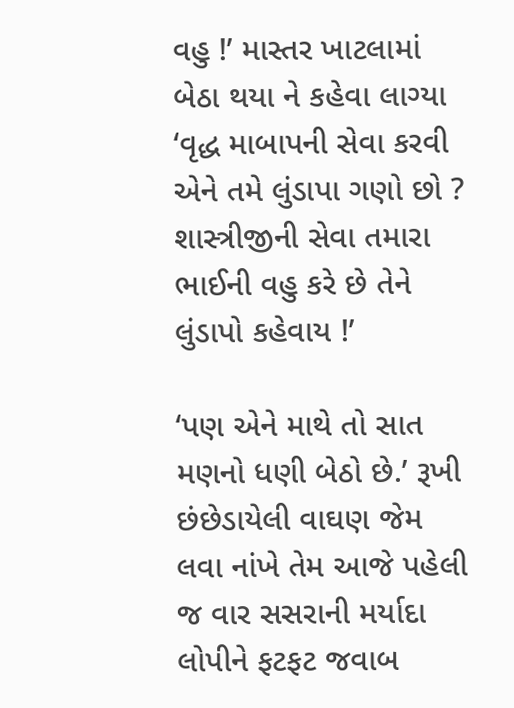વહુ !’ માસ્તર ખાટલામાં બેઠા થયા ને કહેવા લાગ્યા ‘વૃદ્ધ માબાપની સેવા કરવી એને તમે લુંડાપા ગણો છો ? શાસ્ત્રીજીની સેવા તમારા ભાઈની વહુ કરે છે તેને લુંડાપો કહેવાય !’

‘પણ એને માથે તો સાત મણનો ધણી બેઠો છે.’ રૂખી છંછેડાયેલી વાઘણ જેમ લવા નાંખે તેમ આજે પહેલી જ વાર સસરાની મર્યાદા લોપીને ફટફટ જવાબ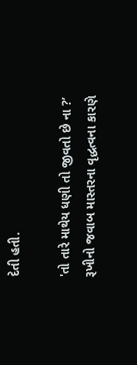દેતી હતી.

'તો તારે માથેય ધણી તો જીવતો છે ના ?’ રૂખીનો જવાબ માસ્તરના વૃદ્ધત્વના કારણે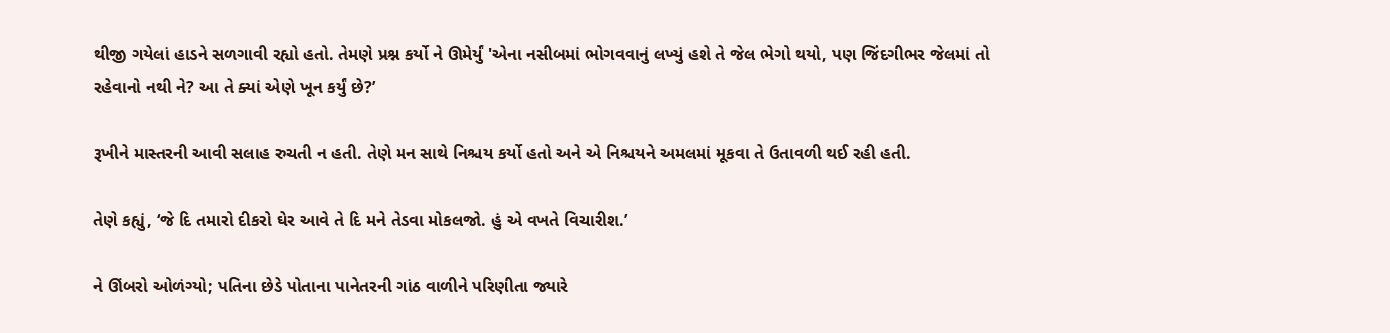થીજી ગયેલાં હાડને સળગાવી રહ્યો હતો. તેમણે પ્રશ્ન કર્યો ને ઊમેર્યું 'એના નસીબમાં ભોગવવાનું લખ્યું હશે તે જેલ ભેગો થયો, પણ જિંદગીભર જેલમાં તો રહેવાનો નથી ને? આ તે ક્યાં એણે ખૂન કર્યું છે?’

રૂખીને માસ્તરની આવી સલાહ રુચતી ન હતી. તેણે મન સાથે નિશ્ચય કર્યો હતો અને એ નિશ્ચયને અમલમાં મૂકવા તે ઉતાવળી થઈ રહી હતી.

તેણે કહ્યું, ‘જે દિ તમારો દીકરો ઘેર આવે તે દિ મને તેડવા મોકલજો. હું એ વખતે વિચારીશ.’

ને ઊંબરો ઓળંગ્યો; પતિના છેડે પોતાના પાનેતરની ગાંઠ વાળીને પરિણીતા જ્યારે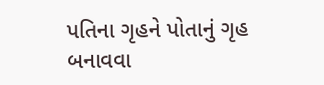પતિના ગૃહને પોતાનું ગૃહ બનાવવા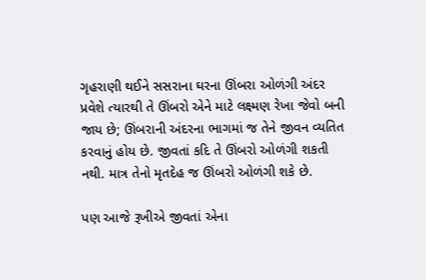ગૃહરાણી થઈને સસરાના ઘરના ઊંબરા ઓળંગી અંદર પ્રવેશે ત્યારથી તે ઊંબરો એને માટે લક્ષ્મણ રેખા જેવો બની જાય છે; ઊંબરાની અંદરના ભાગમાં જ તેને જીવન વ્યતિત કરવાનું હોય છે. જીવતાં કદિ તે ઊંબરો ઓળંગી શકતી નથી. માત્ર તેનો મૃતદેહ જ ઊંબરો ઓળંગી શકે છે.

પણ આજે રૂખીએ જીવતાં એના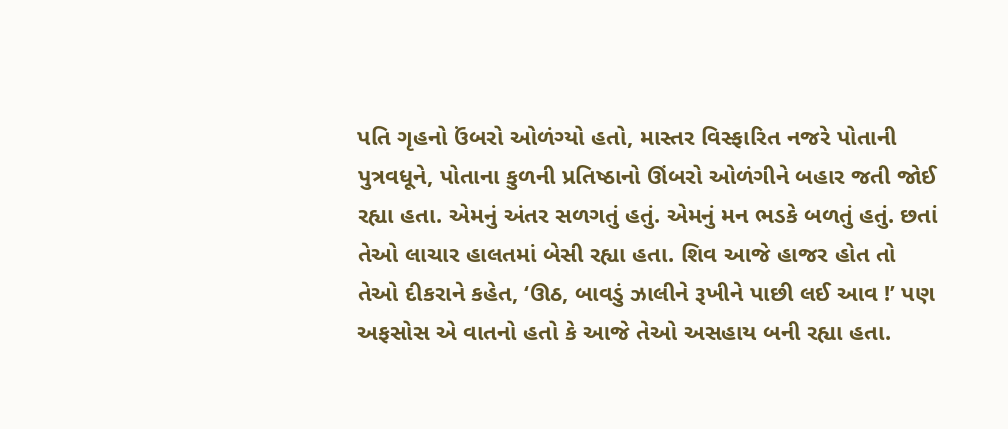પતિ ગૃહનો ઉંબરો ઓળંગ્યો હતો, માસ્તર વિસ્ફારિત નજરે પોતાની પુત્રવધૂને, પોતાના કુળની પ્રતિષ્ઠાનો ઊંબરો ઓળંગીને બહાર જતી જોઈ રહ્યા હતા. એમનું અંતર સળગતું હતું. એમનું મન ભડકે બળતું હતું. છતાં તેઓ લાચાર હાલતમાં બેસી રહ્યા હતા. શિવ આજે હાજર હોત તો તેઓ દીકરાને કહેત, ‘ઊઠ, બાવડું ઝાલીને રૂખીને પાછી લઈ આવ !’ પણ અફસોસ એ વાતનો હતો કે આજે તેઓ અસહાય બની રહ્યા હતા.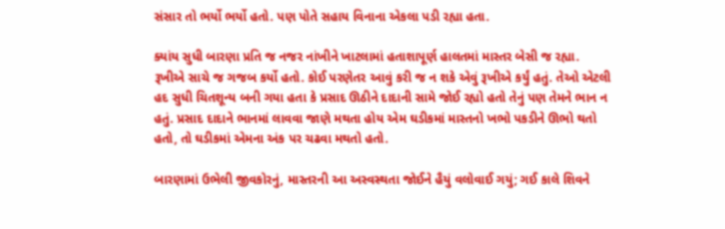સંસાર તો ભર્યો ભર્યો હતો. પણ પોતે સહાય વિનાના એકલા પડી રહ્યા હતા.

ક્યાંય સુધી બારણા પ્રતિ જ નજર નાંખીને ખાટલામાં હતાશાપૂર્ણ હાલતમાં માસ્તર બેસી જ રહ્યા. રૂખીએ સાચે જ ગજબ કર્યો હતો. કોઈ પરણેતર આવું કરી જ ન શકે એવું રૂખીએ કર્યું હતું. તેઓ એટલી હદ સુધી ચિતશૂન્ય બની ગયા હતા કે પ્રસાદ ઊઠીને દાદાની સામે જોઈ રહ્યો હતો તેનું પણ તેમને ભાન ન હતું. પ્રસાદ દાદાને ભાનમાં લાવવા જાણે મથતા હોય એમ ઘડીકમાં માસ્તનો ખભો પકડીને ઊભો થતો હતો, તો ઘડીકમાં એમના અંક પર ચઢવા મથતો હતો.

બારણામાં ઉભેલી જીવકોરનું, માસ્તરની આ અસ્વસ્થતા જોઈને હૈયું વલોવાઈ ગયું; ગઈ કાલે શિવને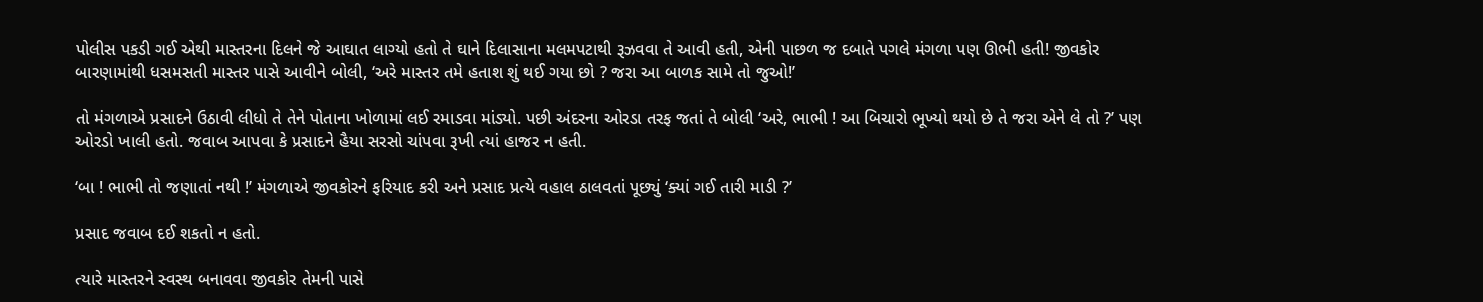પોલીસ પકડી ગઈ એથી માસ્તરના દિલને જે આઘાત લાગ્યો હતો તે ઘાને દિલાસાના મલમપટાથી રૂઝવવા તે આવી હતી, એની પાછળ જ દબાતે પગલે મંગળા પણ ઊભી હતી! જીવકોર બારણામાંથી ધસમસતી માસ્તર પાસે આવીને બોલી, ‘અરે માસ્તર તમે હતાશ શું થઈ ગયા છો ? જરા આ બાળક સામે તો જુઓ!’

તો મંગળાએ પ્રસાદને ઉઠાવી લીધો તે તેને પોતાના ખોળામાં લઈ રમાડવા માંડ્યો. પછી અંદરના ઓરડા તરફ જતાં તે બોલી ‘અરે, ભાભી ! આ બિચારો ભૂખ્યો થયો છે તે જરા એને લે તો ?’ પણ ઓરડો ખાલી હતો. જવાબ આપવા કે પ્રસાદને હૈયા સરસો ચાંપવા રૂખી ત્યાં હાજર ન હતી.

‘બા ! ભાભી તો જણાતાં નથી !’ મંગળાએ જીવકોરને ફરિયાદ કરી અને પ્રસાદ પ્રત્યે વહાલ ઠાલવતાં પૂછ્યું ‘ક્યાં ગઈ તારી માડી ?’

પ્રસાદ જવાબ દઈ શકતો ન હતો.

ત્યારે માસ્તરને સ્વસ્થ બનાવવા જીવકોર તેમની પાસે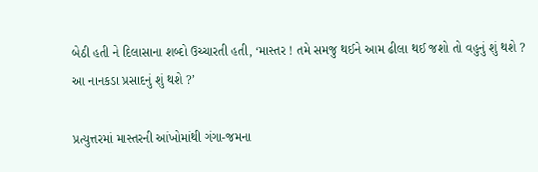બેઠી હતી ને દિલાસાના શબ્દો ઉચ્ચારતી હતી, ‘માસ્તર ! તમે સમજુ થઈને આમ ઢીલા થઈ જશો તો વહુનું શું થશે ? આ નાનકડા પ્રસાદનું શું થશે ?’

પ્રત્યુત્તરમાં માસ્તરની આંખોમાંથી ગંગા-જમના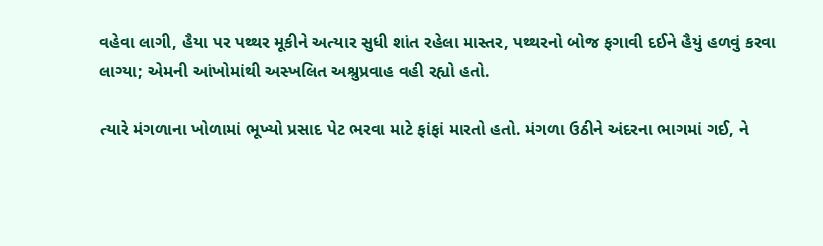વહેવા લાગી, હૈયા પર પથ્થર મૂકીને અત્યાર સુધી શાંત રહેલા માસ્તર, પથ્થરનો બોજ ફગાવી દઈને હૈયું હળવું કરવા લાગ્યા; એમની આંખોમાંથી અસ્ખલિત અશ્રુપ્રવાહ વહી રહ્યો હતો.

ત્યારે મંગળાના ખોળામાં ભૂખ્યો પ્રસાદ પેટ ભરવા માટે ફાંફાં મારતો હતો. મંગળા ઉઠીને અંદરના ભાગમાં ગઈ, ને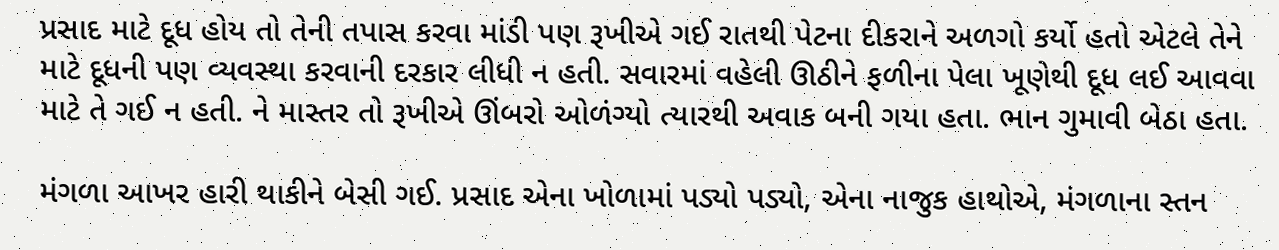પ્રસાદ માટે દૂધ હોય તો તેની તપાસ કરવા માંડી પણ રૂખીએ ગઈ રાતથી પેટના દીકરાને અળગો કર્યો હતો એટલે તેને માટે દૂધની પણ વ્યવસ્થા કરવાની દરકાર લીધી ન હતી. સવારમાં વહેલી ઊઠીને ફળીના પેલા ખૂણેથી દૂધ લઈ આવવા માટે તે ગઈ ન હતી. ને માસ્તર તો રૂખીએ ઊંબરો ઓળંગ્યો ત્યારથી અવાક બની ગયા હતા. ભાન ગુમાવી બેઠા હતા.

મંગળા આખર હારી થાકીને બેસી ગઈ. પ્રસાદ એના ખોળામાં પડ્યો પડ્યો, એના નાજુક હાથોએ, મંગળાના સ્તન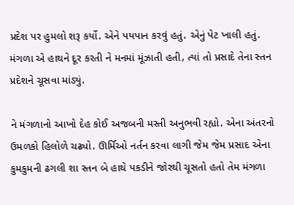પ્રદેશ પર હુમલો શરૂ કર્યો. એને પયપાન કરવું હતું. એનું પેટ ખાલી હતું. મંગળા એ હાથને દૂર કરતી ને મનમાં મૂંઝાતી હતી, ત્યાં તો પ્રસાદે તેના સ્તન પ્રદેશને ચૂસવા માંડ્યું.

ને મંગળાનો આખો દેહ કોઈ અજબની મસ્તી અનુભવી રહ્યો. એના અંતરનો ઉમળકો હિલોળે ચઢ્યો. ઊર્મિઓ નર્તન કરવા લાગી જેમ જેમ પ્રસાદ એના કુમકુમની ઢગલી શા સ્તન બે હાથે પકડીને જોરથી ચૂસતો હતો તેમ મંગળા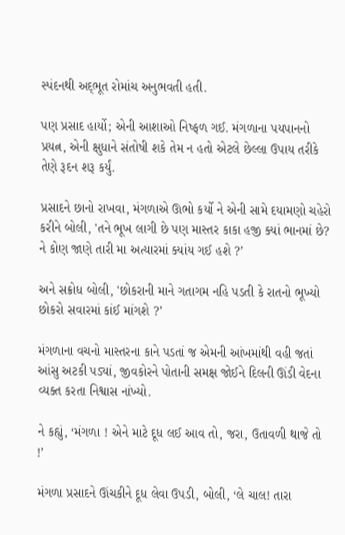સ્પંદનથી અદ્‌ભૂત રોમાંચ અનુભવતી હતી.

પણ પ્રસાદ હાર્યો; એની આશાઓ નિષ્ફળ ગઈ. મંગળાના પયપાનનો પ્રયત્ન, એની ક્ષુધાને સંતોષી શકે તેમ ન હતો એટલે છેલ્લા ઉપાય તરીકે તેણે રૂદન શરૂ કર્યું.

પ્રસાદને છાનો રાખવા, મંગળાએ ઊભો કર્યો ને એની સામે દયામણો ચહેરો કરીને બોલી, 'તને ભૂખ લાગી છે પણ માસ્તર કાકા હજી ક્યાં ભાનમાં છે? ને કોણ જાણે તારી મા અત્યારમાં ક્યાંય ગઈ હશે ?’

અને સક્રોધ બોલી, 'છોકરાની માને ગતાગમ નહિ પડતી કે રાતનો ભૂખ્યો છોકરો સવારમાં કાંઈ માંગશે ?’

મંગળાના વચનો માસ્તરના કાને પડતાં જ એમની આંખમાંથી વહી જતાં આંસુ અટકી પડ્યાં, જીવકોરને પોતાની સમક્ષ જોઈને દિલની ઊંડી વેદના વ્યક્ત કરતા નિશ્વાસ નાંખ્યો.

ને કહ્યું, ‘મંગળા ! એને માટે દૂધ લઈ આવ તો, જરા, ઉતાવળી થાજે તો !’

મંગળા પ્રસાદને ઊંચકીને દૂધ લેવા ઉપડી, બોલી, ‘લે ચાલ! તારા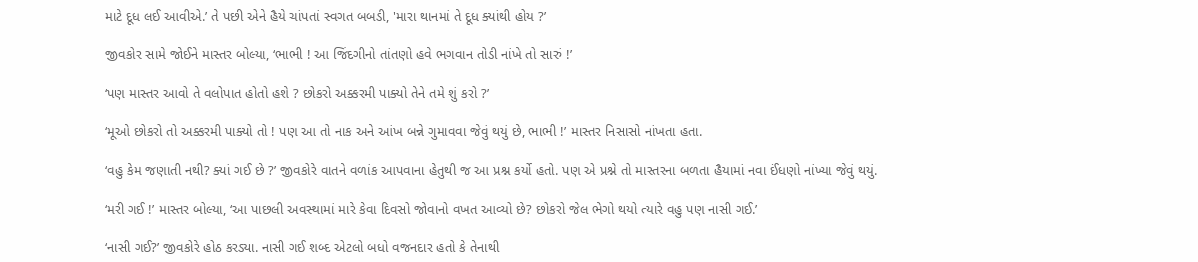માટે દૂધ લઈ આવીએ.’ તે પછી એને હૈયે ચાંપતાં સ્વગત બબડી, 'મારા થાનમાં તે દૂધ ક્યાંથી હોય ?’

જીવકોર સામે જોઈને માસ્તર બોલ્યા, ‘ભાભી ! આ જિંદગીનો તાંતણો હવે ભગવાન તોડી નાંખે તો સારું !’

‘પણ માસ્તર આવો તે વલોપાત હોતો હશે ? છોકરો અક્કરમી પાક્યો તેને તમે શું કરો ?’

‘મૂઓ છોકરો તો અક્કરમી પાક્યો તો ! પણ આ તો નાક અને આંખ બન્ને ગુમાવવા જેવું થયું છે, ભાભી !’ માસ્તર નિસાસો નાંખતા હતા.

‘વહુ કેમ જણાતી નથી? ક્યાં ગઈ છે ?’ જીવકોરે વાતને વળાંક આપવાના હેતુથી જ આ પ્રશ્ન કર્યો હતો. પણ એ પ્રશ્ને તો માસ્તરના બળતા હૈયામાં નવા ઈંધણો નાંખ્યા જેવું થયું.

‘મરી ગઈ !’ માસ્તર બોલ્યા, ‘આ પાછલી અવસ્થામાં મારે કેવા દિવસો જોવાનો વખત આવ્યો છે? છોકરો જેલ ભેગો થયો ત્યારે વહુ પણ નાસી ગઈ.’

‘નાસી ગઈ?’ જીવકોરે હોઠ કરડ્યા. નાસી ગઈ શબ્દ એટલો બધો વજનદાર હતો કે તેનાથી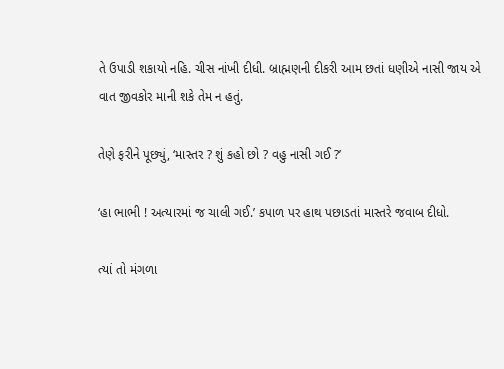તે ઉપાડી શકાયો નહિ. ચીસ નાંખી દીધી. બ્રાહ્મણની દીકરી આમ છતાં ધણીએ નાસી જાય એ વાત જીવકોર માની શકે તેમ ન હતું.

તેણે ફરીને પૂછ્યું, ‘માસ્તર ? શું કહો છો ? વહુ નાસી ગઈ ?’

‘હા ભાભી ! અત્યારમાં જ ચાલી ગઈ.’ કપાળ પર હાથ પછાડતાં માસ્તરે જવાબ દીધો.

ત્યાં તો મંગળા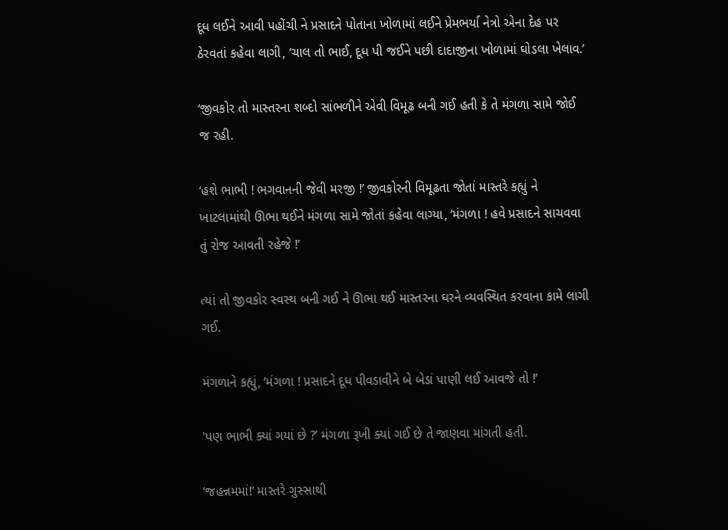દૂધ લઈને આવી પહોંચી ને પ્રસાદને પોતાના ખોળામાં લઈને પ્રેમભર્યા નેત્રો એના દેહ પર ઠેરવતાં કહેવા લાગી, ‘ચાલ તો ભાઈ, દૂધ પી જઈને પછી દાદાજીના ખોળામાં ઘોડલા ખેલાવ.’

‘જીવકોર તો માસ્તરના શબ્દો સાંભળીને એવી વિમૂઢ બની ગઈ હતી કે તે મંગળા સામે જોઈ જ રહી.

‘હશે ભાભી ! ભગવાનની જેવી મરજી !’ જીવકોરની વિમૂઢતા જોતાં માસ્તરે કહ્યું ને ખાટલામાંથી ઊભા થઈને મંગળા સામે જોતાં કહેવા લાગ્યા, ‘મંગળા ! હવે પ્રસાદને સાચવવા તું રોજ આવતી રહેજે !’

ત્યાં તો જીવકોર સ્વસ્થ બની ગઈ ને ઊભા થઈ માસ્તરના ઘરને વ્યવસ્થિત કરવાના કામે લાગી ગઈ.

મંગળાને કહ્યું, ‘મંગળા ! પ્રસાદને દૂધ પીવડાવીને બે બેડાં પાણી લઈ આવજે તો !’

'પણ ભાભી ક્યાં ગયાં છે ?’ મંગળા રૂખી ક્યાં ગઈ છે તે જાણવા માંગતી હતી.

‘જહન્નમમાં!’ માસ્તરે ગુસ્સાથી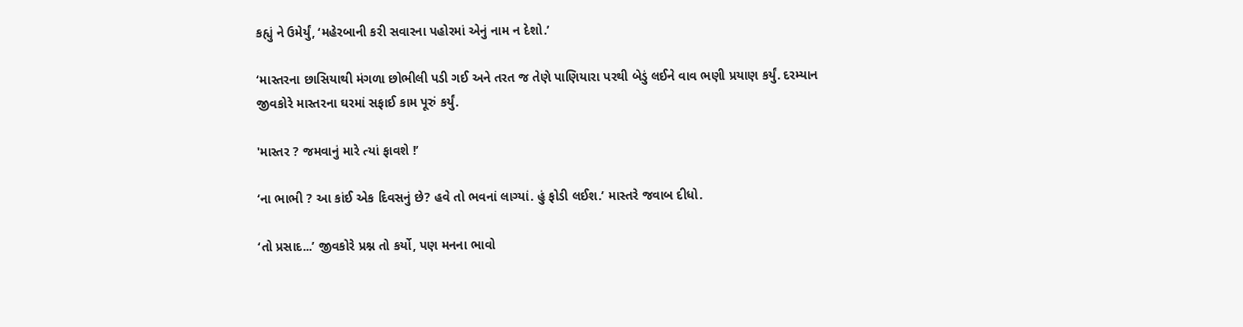કહ્યું ને ઉમેર્યું, ‘મહેરબાની કરી સવારના પહોરમાં એનું નામ ન દેશો.’

‘માસ્તરના છાસિયાથી મંગળા છોભીલી પડી ગઈ અને તરત જ તેણે પાણિયારા પરથી બેડું લઈને વાવ ભણી પ્રયાણ કર્યું. દરમ્યાન જીવકોરે માસ્તરના ઘરમાં સફાઈ કામ પૂરું કર્યું.

'માસ્તર ? જમવાનું મારે ત્યાં ફાવશે !’

‘ના ભાભી ? આ કાંઈ એક દિવસનું છે? હવે તો ભવનાં લાગ્યાં. હું ફોડી લઈશ.’ માસ્તરે જવાબ દીધો.

‘તો પ્રસાદ...’ જીવકોરે પ્રશ્ન તો કર્યો, પણ મનના ભાવો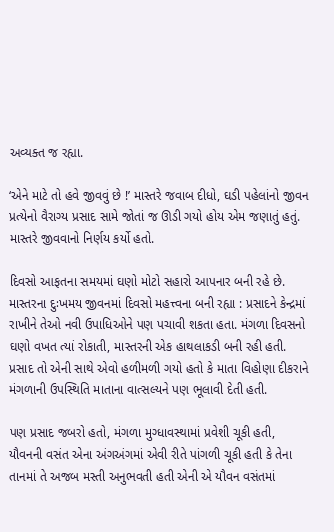અવ્યક્ત જ રહ્યા.

‘એને માટે તો હવે જીવવું છે !’ માસ્તરે જવાબ દીધો, ઘડી પહેલાંનો જીવન પ્રત્યેનો વૈરાગ્ય પ્રસાદ સામે જોતાં જ ઊડી ગયો હોય એમ જણાતું હતું. માસ્તરે જીવવાનો નિર્ણય કર્યો હતો.

દિવસો આફતના સમયમાં ઘણો મોટો સહારો આપનાર બની રહે છે. માસ્તરના દુઃખમય જીવનમાં દિવસો મહત્ત્વના બની રહ્યા : પ્રસાદને કેન્દ્રમાં રાખીને તેઓ નવી ઉપાધિઓને પણ પચાવી શકતા હતા. મંગળા દિવસનો ઘણો વખત ત્યાં રોકાતી, માસ્તરની એક હાથલાકડી બની રહી હતી. પ્રસાદ તો એની સાથે એવો હળીમળી ગયો હતો કે માતા વિહોણા દીકરાને મંગળાની ઉપસ્થિતિ માતાના વાત્સલ્યને પણ ભૂલાવી દેતી હતી.

પણ પ્રસાદ જબરો હતો, મંગળા મુગ્ધાવસ્થામાં પ્રવેશી ચૂકી હતી, યૌવનની વસંત એના અંગઅંગમાં એવી રીતે પાંગળી ચૂકી હતી કે તેના તાનમાં તે અજબ મસ્તી અનુભવતી હતી એની એ યૌવન વસંતમાં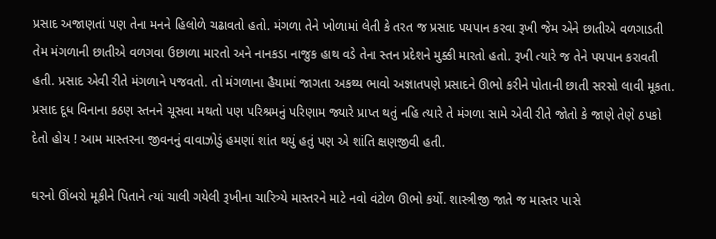પ્રસાદ અજાણતાં પણ તેના મનને હિલોળે ચઢાવતો હતો. મંગળા તેને ખોળામાં લેતી કે તરત જ પ્રસાદ પયપાન કરવા રૂખી જેમ એને છાતીએ વળગાડતી તેમ મંગળાની છાતીએ વળગવા ઉછાળા મારતો અને નાનકડા નાજુક હાથ વડે તેના સ્તન પ્રદેશને મુક્કી મારતો હતો. રૂખી ત્યારે જ તેને પયપાન કરાવતી હતી. પ્રસાદ એવી રીતે મંગળાને પજવતો. તો મંગળાના હૈયામાં જાગતા અકથ્ય ભાવો અજ્ઞાતપણે પ્રસાદને ઊભો કરીને પોતાની છાતી સરસો લાવી મૂકતા. પ્રસાદ દૂધ વિનાના કઠણ સ્તનને ચૂસવા મથતો પણ પરિશ્રમનું પરિણામ જ્યારે પ્રાપ્ત થતું નહિ ત્યારે તે મંગળા સામે એવી રીતે જોતો કે જાણે તેણે ઠપકો દેતો હોય ! આમ માસ્તરના જીવનનું વાવાઝોડું હમણાં શાંત થયું હતું પણ એ શાંતિ ક્ષણજીવી હતી.

ઘરનો ઊંબરો મૂકીને પિતાને ત્યાં ચાલી ગયેલી રૂખીના ચારિત્ર્યે માસ્તરને માટે નવો વંટોળ ઊભો કર્યો. શાસ્ત્રીજી જાતે જ માસ્તર પાસે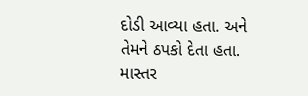દોડી આવ્યા હતા. અને તેમને ઠપકો દેતા હતા. માસ્તર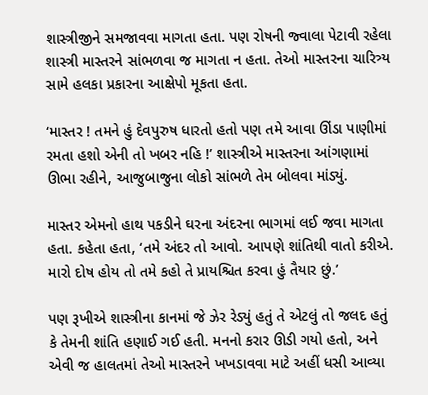શાસ્ત્રીજીને સમજાવવા માગતા હતા. પણ રોષની જ્વાલા પેટાવી રહેલા શાસ્ત્રી માસ્તરને સાંભળવા જ માગતા ન હતા. તેઓ માસ્તરના ચારિત્ર્ય સામે હલકા પ્રકારના આક્ષેપો મૂકતા હતા.

‘માસ્તર ! તમને હું દેવપુરુષ ધારતો હતો પણ તમે આવા ઊંડા પાણીમાં રમતા હશો એની તો ખબર નહિ !’ શાસ્ત્રીએ માસ્તરના આંગણામાં ઊભા રહીને, આજુબાજુના લોકો સાંભળે તેમ બોલવા માંડ્યું.

માસ્તર એમનો હાથ પકડીને ઘરના અંદરના ભાગમાં લઈ જવા માગતા હતા. કહેતા હતા, ‘તમે અંદર તો આવો. આપણે શાંતિથી વાતો કરીએ. મારો દોષ હોય તો તમે કહો તે પ્રાયશ્ચિત કરવા હું તૈયાર છું.’

પણ રૂખીએ શાસ્ત્રીના કાનમાં જે ઝેર રેડ્યું હતું તે એટલું તો જલદ હતું કે તેમની શાંતિ હણાઈ ગઈ હતી. મનનો કરાર ઊડી ગયો હતો, અને એવી જ હાલતમાં તેઓ માસ્તરને ખખડાવવા માટે અહીં ધસી આવ્યા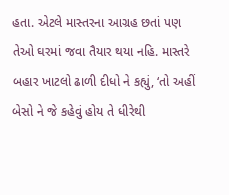હતા. એટલે માસ્તરના આગ્રહ છતાં પણ તેઓ ઘરમાં જવા તૈયાર થયા નહિ. માસ્તરે બહાર ખાટલો ઢાળી દીધો ને કહ્યું, ‘તો અહીં બેસો ને જે કહેવું હોય તે ધીરેથી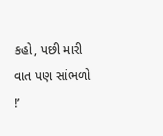કહો, પછી મારી વાત પણ સાંભળો !’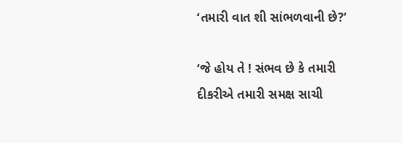‘તમારી વાત શી સાંભળવાની છે?’

‘જે હોય તે ! સંભવ છે કે તમારી દીકરીએ તમારી સમક્ષ સાચી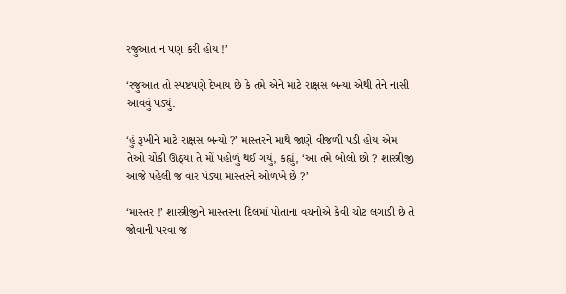રજુઆત ન પણ કરી હોય !’

‘રજુઆત તો સ્પષ્ટપણે દેખાય છે કે તમે એને માટે રાક્ષસ બન્યા એથી તેને નાસી આવવું પડ્યું.

‘હું રૂખીને માટે રાક્ષસ બન્યો ?’ માસ્તરને માથે જાણે વીજળી પડી હોય એમ તેઓ ચોંકી ઊઠ્યા તે મોં પહોળું થઈ ગયું, કહ્યું, ‘આ તમે બોલો છો ? શાસ્ત્રીજી આજે પહેલી જ વાર પંડ્યા માસ્તરને ઓળખે છે ?’

‘માસ્તર !’ શાસ્ત્રીજીને માસ્તરના દિલમાં પોતાના વચનોએ કેવી ચોટ લગાડી છે તે જોવાની પરવા જ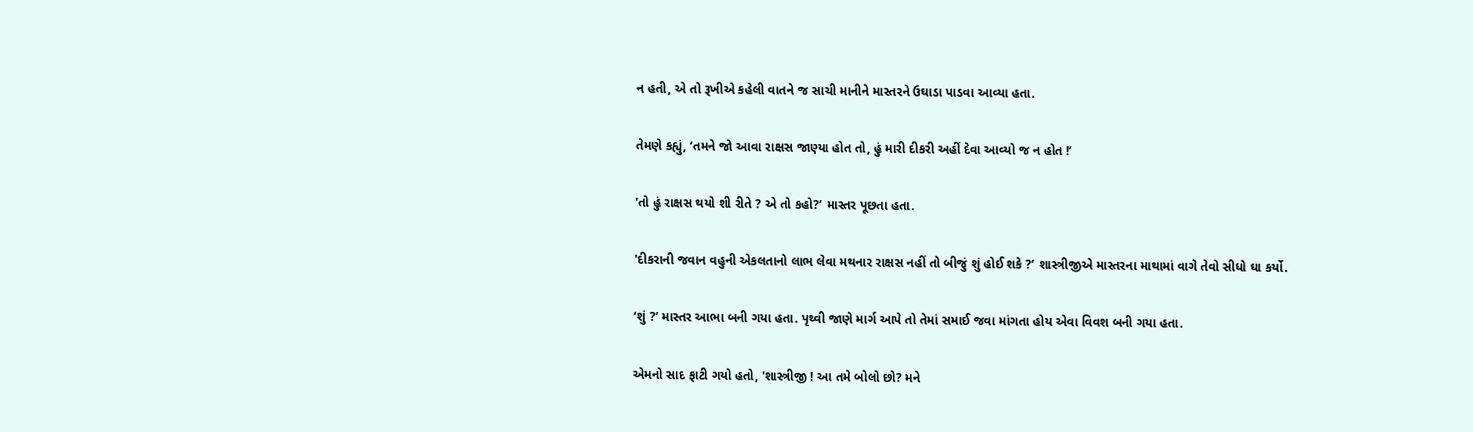ન હતી, એ તો રૂખીએ કહેલી વાતને જ સાચી માનીને માસ્તરને ઉઘાડા પાડવા આવ્યા હતા.

તેમણે કહ્યું, ‘તમને જો આવા રાક્ષસ જાણ્યા હોત તો, હું મારી દીકરી અહીં દેવા આવ્યો જ ન હોત !’

'તો હું રાક્ષસ થયો શી રીતે ? એ તો કહો?’ માસ્તર પૂછતા હતા.

'દીકરાની જવાન વહુની એકલતાનો લાભ લેવા મથનાર રાક્ષસ નહીં તો બીજું શું હોઈ શકે ?’ શાસ્ત્રીજીએ માસ્તરના માથામાં વાગે તેવો સીધો ઘા કર્યો.

‘શું ?’ માસ્તર આભા બની ગયા હતા. પૃથ્વી જાણે માર્ગ આપે તો તેમાં સમાઈ જવા માંગતા હોય એવા વિવશ બની ગયા હતા.

એમનો સાદ ફાટી ગયો હતો, 'શાસ્ત્રીજી ! આ તમે બોલો છો? મને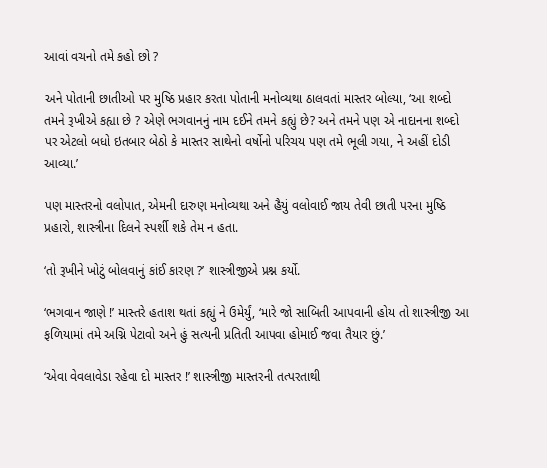આવાં વચનો તમે કહો છો ?

અને પોતાની છાતીઓ પર મુષ્ઠિ પ્રહાર કરતા પોતાની મનોવ્યથા ઠાલવતાં માસ્તર બોલ્યા, ‘આ શબ્દો તમને રૂખીએ કહ્યા છે ? એણે ભગવાનનું નામ દઈને તમને કહ્યું છે? અને તમને પણ એ નાદાનના શબ્દો પર એટલો બધો ઇતબાર બેઠો કે માસ્તર સાથેનો વર્ષોનો પરિચય પણ તમે ભૂલી ગયા, ને અહીં દોડી આવ્યા.’

પણ માસ્તરનો વલોપાત, એમની દારુણ મનોવ્યથા અને હૈયું વલોવાઈ જાય તેવી છાતી પરના મુષ્ઠિ પ્રહારો, શાસ્ત્રીના દિલને સ્પર્શી શકે તેમ ન હતા.

‘તો રૂખીને ખોટું બોલવાનું કાંઈ કારણ ?’ શાસ્ત્રીજીએ પ્રશ્ન કર્યો.

‘ભગવાન જાણે !’ માસ્તરે હતાશ થતાં કહ્યું ને ઉમેર્યું, ‘મારે જો સાબિતી આપવાની હોય તો શાસ્ત્રીજી આ ફળિયામાં તમે અગ્નિ પેટાવો અને હું સત્યની પ્રતિતી આપવા હોમાઈ જવા તૈયાર છું.’

‘એવા વેવલાવેડા રહેવા દો માસ્તર !’ શાસ્ત્રીજી માસ્તરની તત્પરતાથી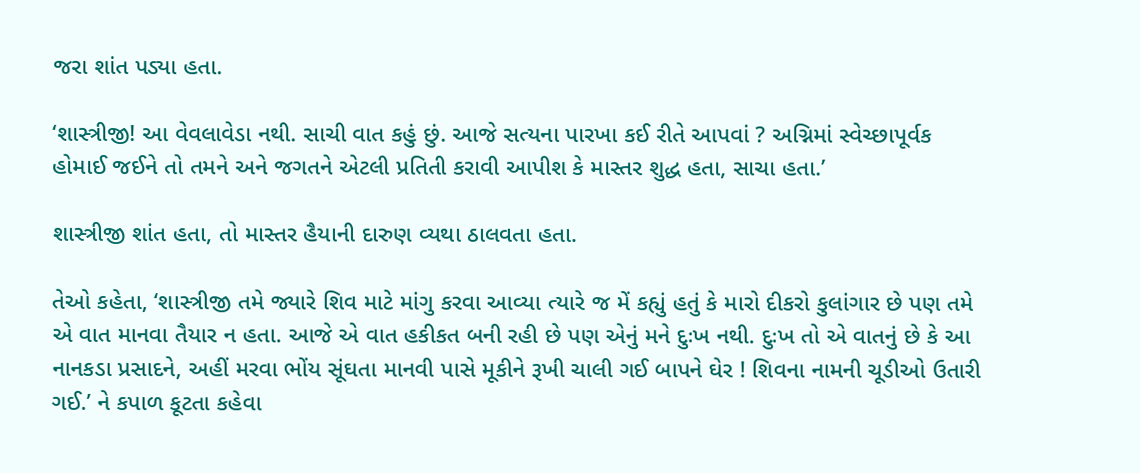જરા શાંત પડ્યા હતા.

‘શાસ્ત્રીજી! આ વેવલાવેડા નથી. સાચી વાત કહું છું. આજે સત્યના પારખા કઈ રીતે આપવાં ? અગ્નિમાં સ્વેચ્છાપૂર્વક હોમાઈ જઈને તો તમને અને જગતને એટલી પ્રતિતી કરાવી આપીશ કે માસ્તર શુદ્ધ હતા, સાચા હતા.’

શાસ્ત્રીજી શાંત હતા, તો માસ્તર હૈયાની દારુણ વ્યથા ઠાલવતા હતા.

તેઓ કહેતા, ‘શાસ્ત્રીજી તમે જ્યારે શિવ માટે માંગુ કરવા આવ્યા ત્યારે જ મેં કહ્યું હતું કે મારો દીકરો કુલાંગાર છે પણ તમે એ વાત માનવા તૈયાર ન હતા. આજે એ વાત હકીકત બની રહી છે પણ એનું મને દુઃખ નથી. દુઃખ તો એ વાતનું છે કે આ નાનકડા પ્રસાદને, અહીં મરવા ભોંય સૂંઘતા માનવી પાસે મૂકીને રૂખી ચાલી ગઈ બાપને ઘેર ! શિવના નામની ચૂડીઓ ઉતારી ગઈ.’ ને કપાળ કૂટતા કહેવા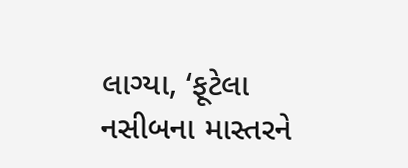લાગ્યા, ‘ફૂટેલા નસીબના માસ્તરને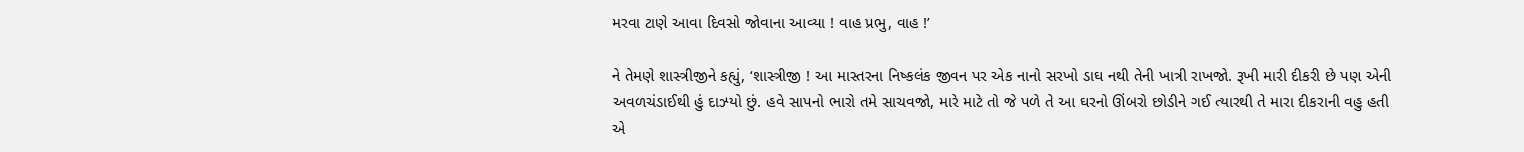મરવા ટાણે આવા દિવસો જોવાના આવ્યા ! વાહ પ્રભુ, વાહ !’

ને તેમણે શાસ્ત્રીજીને કહ્યું, ‘શાસ્ત્રીજી ! આ માસ્તરના નિષ્કલંક જીવન પર એક નાનો સરખો ડાઘ નથી તેની ખાત્રી રાખજો. રૂખી મારી દીકરી છે પણ એની અવળચંડાઈથી હું દાઝ્યો છું. હવે સાપનો ભારો તમે સાચવજો, મારે માટે તો જે પળે તે આ ઘરનો ઊંબરો છોડીને ગઈ ત્યારથી તે મારા દીકરાની વહુ હતી એ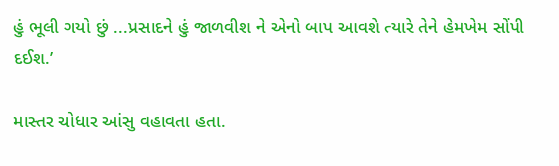હું ભૂલી ગયો છું ...પ્રસાદને હું જાળવીશ ને એનો બાપ આવશે ત્યારે તેને હેમખેમ સોંપી દઈશ.’

માસ્તર ચોધાર આંસુ વહાવતા હતા.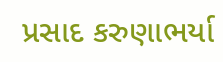પ્રસાદ કરુણાભર્યા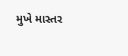મુખે માસ્તર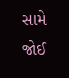સામે જોઈ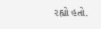રહ્યો હતો.